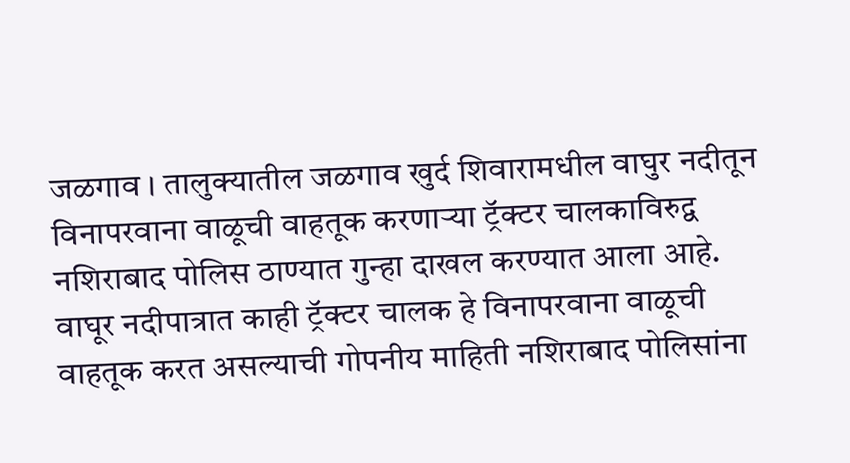जळगाव । तालुक्यातील जळगाव खुर्द शिवारामधील वाघुर नदीतून विनापरवाना वाळूची वाहतूक करणाऱ्या ट्रॅक्टर चालकाविरुद्व नशिराबाद पोलिस ठाण्यात गुन्हा दाखल करण्यात आला आहे. वाघूर नदीपात्रात काही ट्रॅक्टर चालक हे विनापरवाना वाळूची वाहतूक करत असल्याची गोपनीय माहिती नशिराबाद पोलिसांना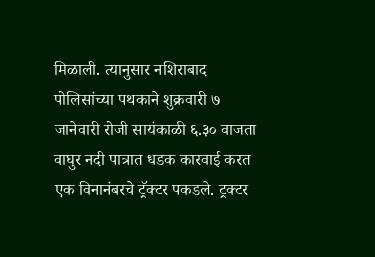मिळाली. त्यानुसार नशिराबाद पोलिसांच्या पथकाने शुक्रवारी ७ जानेवारी रोजी सायंकाळी ६.३० वाजता वाघुर नदी पात्रात धडक कारवाई करत एक विनानंबरचे ट्रॅक्टर पकडले. ट्रक्टर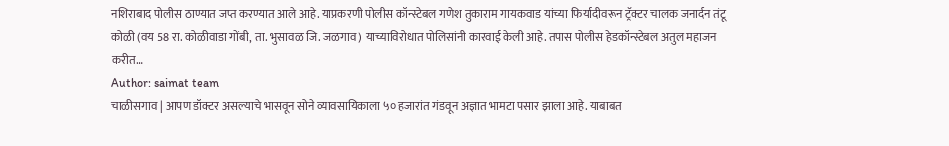नशिराबाद पोलीस ठाण्यात जप्त करण्यात आले आहे. याप्रकरणी पोलीस कॉन्स्टेबल गणेश तुकाराम गायकवाड यांच्या फिर्यादीवरून ट्रॅक्टर चालक जनार्दन तंटू कोळी (वय 58 रा. कोळीवाडा गोंबी, ता. भुसावळ जि. जळगाव) याच्याविरोधात पोलिसांनी कारवाई केली आहे. तपास पोलीस हेडकॉन्स्टेबल अतुल महाजन करीत…
Author: saimat team
चाळीसगाव | आपण डॉक्टर असल्याचे भासवून सोने व्यावसायिकाला ५० हजारांत गंडवून अज्ञात भामटा पसार झाला आहे. याबाबत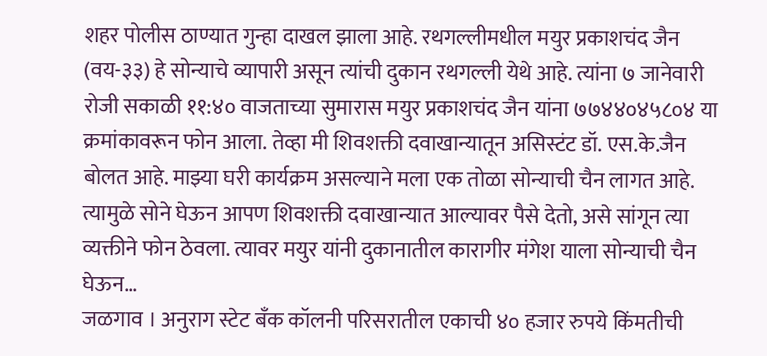शहर पोलीस ठाण्यात गुन्हा दाखल झाला आहे. रथगल्लीमधील मयुर प्रकाशचंद जैन (वय-३३) हे सोन्याचे व्यापारी असून त्यांची दुकान रथगल्ली येथे आहे. त्यांना ७ जानेवारी रोजी सकाळी ११:४० वाजताच्या सुमारास मयुर प्रकाशचंद जैन यांना ७७४४०४५८०४ या क्रमांकावरून फोन आला. तेव्हा मी शिवशक्ती दवाखान्यातून असिस्टंट डॉ. एस.के.जैन बोलत आहे. माझ्या घरी कार्यक्रम असल्याने मला एक तोळा सोन्याची चैन लागत आहे. त्यामुळे सोने घेऊन आपण शिवशक्ती दवाखान्यात आल्यावर पैसे देतो, असे सांगून त्या व्यक्तीने फोन ठेवला. त्यावर मयुर यांनी दुकानातील कारागीर मंगेश याला सोन्याची चैन घेऊन…
जळगाव । अनुराग स्टेट बँक कॉलनी परिसरातील एकाची ४० हजार रुपये किंमतीची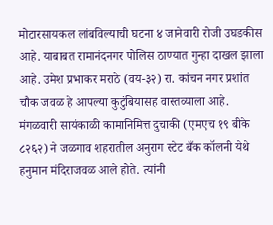मोटारसायकल लांबविल्याची घटना ४ जानेवारी रोजी उघडकीस आहे. याबाबत रामानंदनगर पोलिस ठाण्यात गुन्हा दाखल झाला आहे. उमेश प्रभाकर मराठे (वय-३२) रा. कांचन नगर प्रशांत चौक जवळ हे आपल्या कुटुंबियासह वास्तव्याला आहे. मंगळवारी सायंकाळी कामानिमित्त दुचाकी (एमएच १९ बीके ८२६२) ने जळगाव शहरातील अनुराग स्टेट बँक कॉलनी येथे हनुमान मंदिराजवळ आले होते. त्यांनी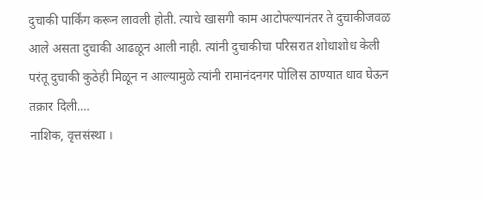दुचाकी पार्किंग करून लावली होती. त्याचे खासगी काम आटोपल्यानंतर ते दुचाकीजवळ आले असता दुचाकी आढळून आली नाही. त्यांनी दुचाकीचा परिसरात शोधाशोध केली परंतू दुचाकी कुठेही मिळून न आल्यामुळे त्यांनी रामानंदनगर पोलिस ठाण्यात धाव घेऊन तक्रार दिली.…
नाशिक, वृत्तसंस्था ।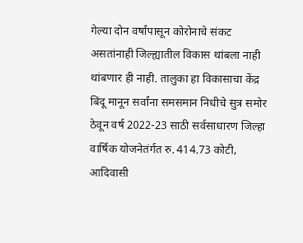गेल्या दोन वर्षांपासून कोरोनाचे संकट असतांनाही जिल्ह्यातील विकास थांबला नाही थांबणार ही नाही. तालुका हा विकासाचा केंद्र बिंदू मानून सर्वांना समसमान निधीचे सुत्र समोर ठेवून वर्ष 2022-23 साठी सर्वसाधारण जिल्हा वार्षिक योजनेतंर्गत रु. 414.73 कोटी, आदिवासी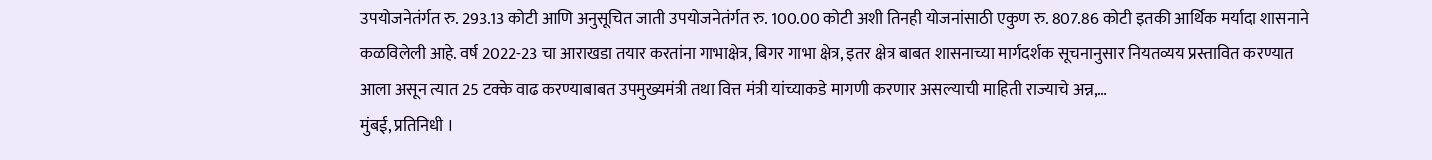उपयोजनेतंर्गत रु. 293.13 कोटी आणि अनुसूचित जाती उपयोजनेतंर्गत रु. 100.00 कोटी अशी तिनही योजनांसाठी एकुण रु. 807.86 कोटी इतकी आर्थिक मर्यादा शासनाने कळविलेली आहे. वर्ष 2022-23 चा आराखडा तयार करतांना गाभाक्षेत्र, बिगर गाभा क्षेत्र, इतर क्षेत्र बाबत शासनाच्या मार्गदर्शक सूचनानुसार नियतव्यय प्रस्तावित करण्यात आला असून त्यात 25 टक्के वाढ करण्याबाबत उपमुख्यमंत्री तथा वित्त मंत्री यांच्याकडे मागणी करणार असल्याची माहिती राज्याचे अन्न,…
मुंबई, प्रतिनिधी ।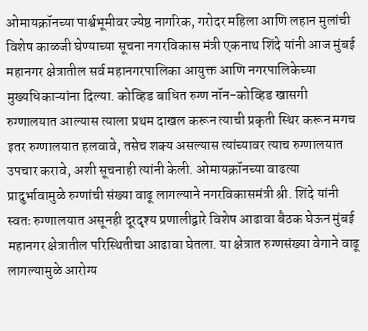ओमायक्रॉनच्या पार्श्वभूमीवर ज्येष्ठ नागरिक, गरोदर महिला आणि लहान मुलांची विशेष काळजी घेण्याच्या सूचना नगरविकास मंत्री एकनाथ शिंदे यांनी आज मुंबई महानगर क्षेत्रातील सर्व महानगरपालिका आयुक्त आणि नगरपालिकेच्या मुख्यधिकाऱ्यांना दिल्या. कोव्हिड बाधित रुग्ण नॉन-कोव्हिड खासगी रुग्णालयात आल्यास त्याला प्रथम दाखल करून त्याची प्रकृती स्थिर करून मगच इतर रुग्णालयात हलवावे, तसेच शक्य असल्यास त्यांच्यावर त्याच रुग्णालयात उपचार करावे, अशी सूचनाही त्यांनी केली. ओमायक्रॉनच्या वाढत्या प्रादुर्भावामुळे रुग्णांची संख्या वाढू लागल्याने नगरविकासमंत्री श्री. शिंदे यांनी स्वतः रुग्णालयात असूनही दूरदृश्य प्रणालीद्वारे विशेष आढावा बैठक घेऊन मुंबई महानगर क्षेत्रातील परिस्थितीचा आढावा घेतला. या क्षेत्रात रुग्णसंख्या वेगाने वाढू लागल्यामुळे आरोग्य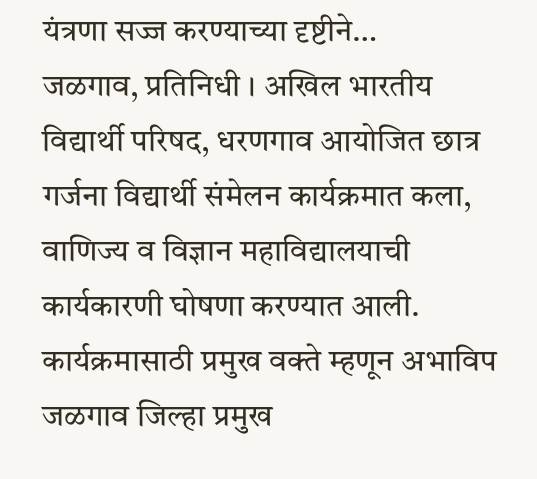यंत्रणा सज्ज करण्याच्या दृष्टीने…
जळगाव, प्रतिनिधी । अखिल भारतीय विद्यार्थी परिषद, धरणगाव आयोजित छात्र गर्जना विद्यार्थी संमेलन कार्यक्रमात कला, वाणिज्य व विज्ञान महाविद्यालयाची कार्यकारणी घोषणा करण्यात आली. कार्यक्रमासाठी प्रमुख वक्ते म्हणून अभाविप जळगाव जिल्हा प्रमुख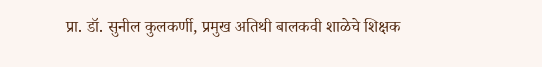प्रा. डॉ. सुनील कुलकर्णी, प्रमुख अतिथी बालकवी शाळेचे शिक्षक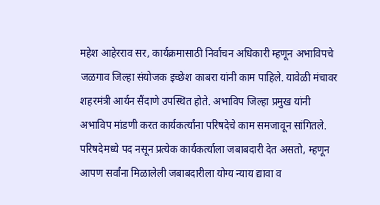महेश आहेरराव सर, कार्यक्रमासाठी निर्वाचन अधिकारी म्हणून अभाविपचे जळगाव जिल्हा संयोजक इच्छेश काबरा यांनी काम पाहिले. यावेळी मंचावर शहरमंत्री आर्यन सैंदाणे उपस्थित होते. अभाविप जिल्हा प्रमुख यांनी अभाविप मांडणी करत कार्यकर्त्यांना परिषदेचे काम समजावून सांगितले. परिषदेमध्ये पद नसून प्रत्येक कार्यकर्त्याला जबाबदारी देत असतो, म्हणून आपण सर्वांना मिळालेली जबाबदारीला योग्य न्याय द्यावा व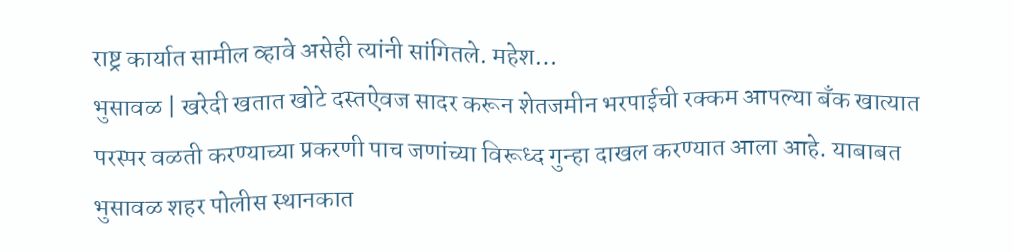राष्ट्र कार्यात सामील व्हावे असेही त्यांनी सांगितले. महेश…
भुसावळ | खरेदी खतात खोटे दस्तऐवज सादर करून शेतजमीन भरपाईची रक्कम आपल्या बँक खात्यात परस्पर वळती करण्याच्या प्रकरणी पाच जणांच्या विरूध्द गुन्हा दाखल करण्यात आला आहे. याबाबत भुसावळ शहर पोलीस स्थानकात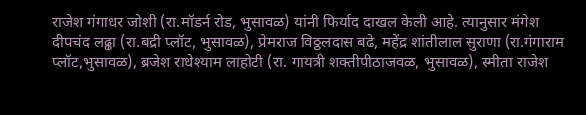राजेश गंगाधर जोशी (रा.मॉडर्न रोड, भुसावळ) यांनी फिर्याद दाखल केली आहे. त्यानुसार मंगेश दीपचंद लढ्ढा (रा.बद्री प्लॉट, भुसावळ), प्रेमराज विठ्ठलदास बढे, महेंद्र शांतीलाल सुराणा (रा.गंगाराम प्लॉट,भुसावळ), ब्रजेश राधेश्याम लाहोटी (रा. गायत्री शक्तीपीठाजवळ, भुसावळ), स्मीता राजेश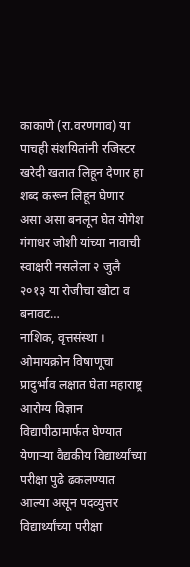काकाणे (रा.वरणगाव) या पाचही संशयितांनी रजिस्टर खरेदी खतात लिहून देणार हा शब्द करून लिहून घेणार असा असा बनलून घेत योगेश गंगाधर जोशी यांच्या नावाची स्वाक्षरी नसलेला २ जुलै २०१३ या रोजीचा खोटा व बनावट…
नाशिक, वृत्तसंस्था । ओमायक्रोन विषाणूचा प्रादुर्भाव लक्षात घेता महाराष्ट्र आरोग्य विज्ञान विद्यापीठामार्फत घेण्यात येणाऱ्या वैद्यकीय विद्यार्थ्यांच्या परीक्षा पुढे ढकलण्यात आल्या असून पदव्युत्तर विद्यार्थ्यांच्या परीक्षा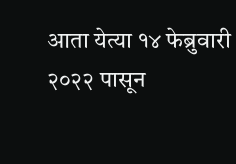आता येत्या १४ फेब्रुवारी २०२२ पासून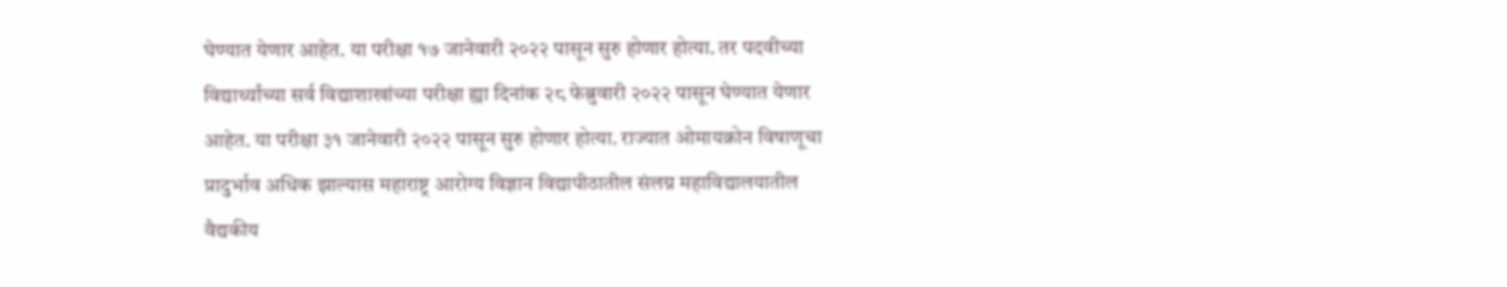घेण्यात येणार आहेत. या परीक्षा १७ जानेवारी २०२२ पासून सुरु होणार होत्या. तर पदवीच्या विद्यार्थ्यांच्या सर्व विद्याशाखांच्या परीक्षा ह्या दिनांक २८ फेब्रुवारी २०२२ पासून घेण्यात येणार आहेत. या परीक्षा ३१ जानेवारी २०२२ पासून सुरु होणार होत्या. राज्यात ओमायक्रोन विषाणूचा प्रादुर्भाव अधिक झाल्यास महाराष्ट्र आरोग्य विज्ञान विद्यापीठातील संलग्न महाविद्यालयातील वैद्यकीय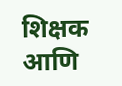शिक्षक आणि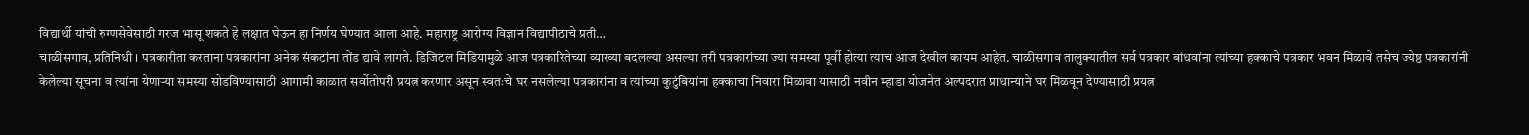विद्यार्थी यांची रुग्णसेवेसाठी गरज भासू शकते हे लक्षात घेऊन हा निर्णय घेण्यात आला आहे. महाराष्ट्र आरोग्य विज्ञान विद्यापीठाचे प्रती…
चाळीसगाव, प्रतिनिधी । पत्रकारीता करताना पत्रकारांना अनेक संकटांना तोंड द्यावे लागते. डिजिटल मिडियामुळे आज पत्रकारितेच्या व्याख्या बदलल्या असल्या तरी पत्रकारांच्या ज्या समस्या पूर्वी होत्या त्याच आज देखील कायम आहेत. चाळीसगाव तालुक्यातील सर्व पत्रकार बांधवांना त्यांच्या हक्काचे पत्रकार भवन मिळावे तसेच ज्येष्ठ पत्रकारांनी केलेल्या सूचना व त्यांना येणाऱ्या समस्या सोडविण्यासाठी आगामी काळात सर्वोतोपरी प्रयत्न करणार असून स्वतःचे घर नसलेल्या पत्रकारांना व त्यांच्या कुटुंबियांना हक्काचा निवारा मिळावा यासाठी नवीन म्हाडा योजनेत अल्पदरात प्राधान्याने घर मिळवून देण्यासाठी प्रयत्न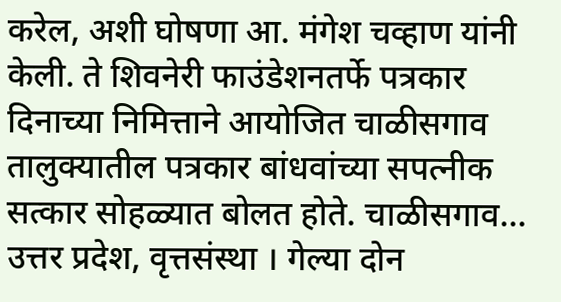करेल, अशी घोषणा आ. मंगेश चव्हाण यांनी केली. ते शिवनेरी फाउंडेशनतर्फे पत्रकार दिनाच्या निमित्ताने आयोजित चाळीसगाव तालुक्यातील पत्रकार बांधवांच्या सपत्नीक सत्कार सोहळ्यात बोलत होते. चाळीसगाव…
उत्तर प्रदेश, वृत्तसंस्था । गेल्या दोन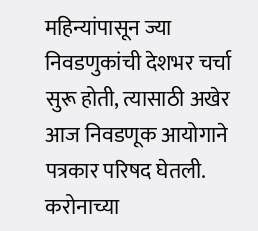महिन्यांपासून ज्या निवडणुकांची देशभर चर्चा सुरू होती, त्यासाठी अखेर आज निवडणूक आयोगाने पत्रकार परिषद घेतली. करोनाच्या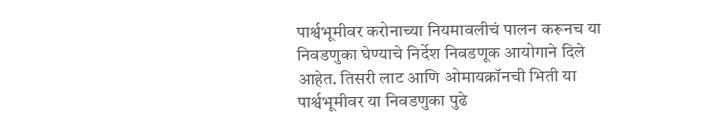पार्श्वभूमीवर करोनाच्या नियमावलीचं पालन करूनच या निवडणुका घेण्याचे निर्देश निवडणूक आयोगाने दिले आहेत. तिसरी लाट आणि ओमायक्रॉनची भिती या पार्श्वभूमीवर या निवडणुका पुढे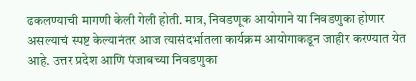ढकलण्याची मागणी केली गेली होती. मात्र, निवडणूक आयोगाने या निवडणुका होणार असल्याचं स्पष्ट केल्यानंतर आज त्यासंदर्भातला कार्यक्रम आयोगाकडून जाहीर करण्यात येत आहे. उत्तर प्रदेश आणि पंजाबच्या निवडणुका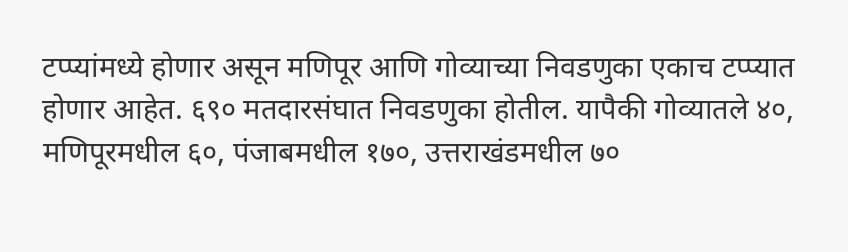टप्प्यांमध्ये होणार असून मणिपूर आणि गोव्याच्या निवडणुका एकाच टप्प्यात होणार आहेत. ६९० मतदारसंघात निवडणुका होतील. यापैकी गोव्यातले ४०, मणिपूरमधील ६०, पंजाबमधील १७०, उत्तराखंडमधील ७०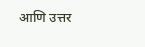आणि उत्तर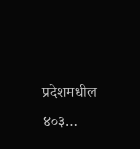प्रदेशमधील ४०३…